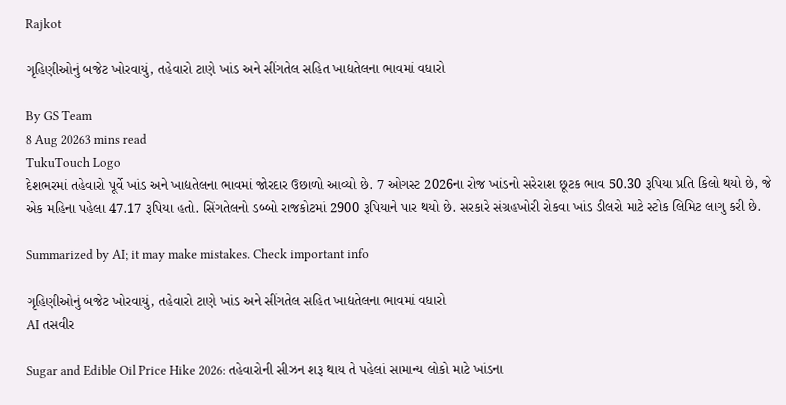Rajkot

ગૃહિણીઓનું બજેટ ખોરવાયું, તહેવારો ટાણે ખાંડ અને સીંગતેલ સહિત ખાદ્યતેલના ભાવમાં વધારો

By GS Team
8 Aug 20263 mins read
TukuTouch Logo
દેશભરમાં તહેવારો પૂર્વે ખાંડ અને ખાદ્યતેલના ભાવમાં જોરદાર ઉછાળો આવ્યો છે. 7 ઓગસ્ટ 2026ના રોજ ખાંડનો સરેરાશ છૂટક ભાવ 50.30 રૂપિયા પ્રતિ કિલો થયો છે, જે એક મહિના પહેલા 47.17 રૂપિયા હતો. સિંગતેલનો ડબ્બો રાજકોટમાં 2900 રૂપિયાને પાર થયો છે. સરકારે સંગ્રહખોરી રોકવા ખાંડ ડીલરો માટે સ્ટોક લિમિટ લાગુ કરી છે.

Summarized by AI; it may make mistakes. Check important info

ગૃહિણીઓનું બજેટ ખોરવાયું, તહેવારો ટાણે ખાંડ અને સીંગતેલ સહિત ખાદ્યતેલના ભાવમાં વધારો
AI તસવીર

Sugar and Edible Oil Price Hike 2026: તહેવારોની સીઝન શરૂ થાય તે પહેલાં સામાન્ય લોકો માટે ખાંડના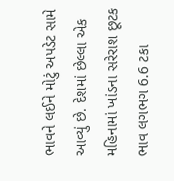ભાવને લઈને મોટું અપડેટ સામે આવ્યું છે. દેશમાં છેલ્લા એક મહિનામાં ખાંડના સરેરાશ છૂટક ભાવ લગભગ 6.6 ટકા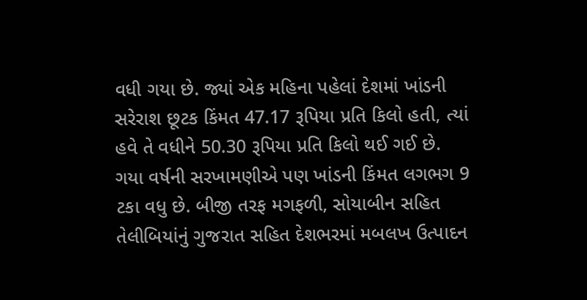વધી ગયા છે. જ્યાં એક મહિના પહેલાં દેશમાં ખાંડની સરેરાશ છૂટક કિંમત 47.17 રૂપિયા પ્રતિ કિલો હતી, ત્યાં હવે તે વધીને 50.30 રૂપિયા પ્રતિ કિલો થઈ ગઈ છે. ગયા વર્ષની સરખામણીએ પણ ખાંડની કિંમત લગભગ 9 ટકા વધુ છે. બીજી તરફ મગફળી, સોયાબીન સહિત તેલીબિયાંનું ગુજરાત સહિત દેશભરમાં મબલખ ઉત્પાદન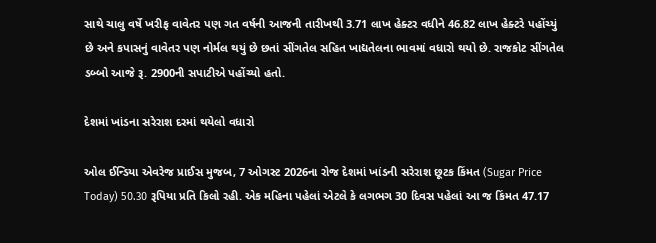સાથે ચાલુ વર્ષે ખરીફ વાવેતર પણ ગત વર્ષની આજની તારીખથી 3.71 લાખ હેક્ટર વધીને 46.82 લાખ હેક્ટરે પહોંચ્યું છે અને કપાસનું વાવેતર પણ નોર્મલ થયું છે છતાં સીંગતેલ સહિત ખાદ્યતેલના ભાવમાં વધારો થયો છે. રાજકોટ સીંગતેલ ડબ્બો આજે રૂ. 2900ની સપાટીએ પહોંચ્યો હતો.

દેશમાં ખાંડના સરેરાશ દરમાં થયેલો વધારો

ઓલ ઈન્ડિયા એવરેજ પ્રાઈસ મુજબ, 7 ઓગસ્ટ 2026ના રોજ દેશમાં ખાંડની સરેરાશ છૂટક કિંમત (Sugar Price Today) 50.30 રૂપિયા પ્રતિ કિલો રહી. એક મહિના પહેલાં એટલે કે લગભગ 30 દિવસ પહેલાં આ જ કિંમત 47.17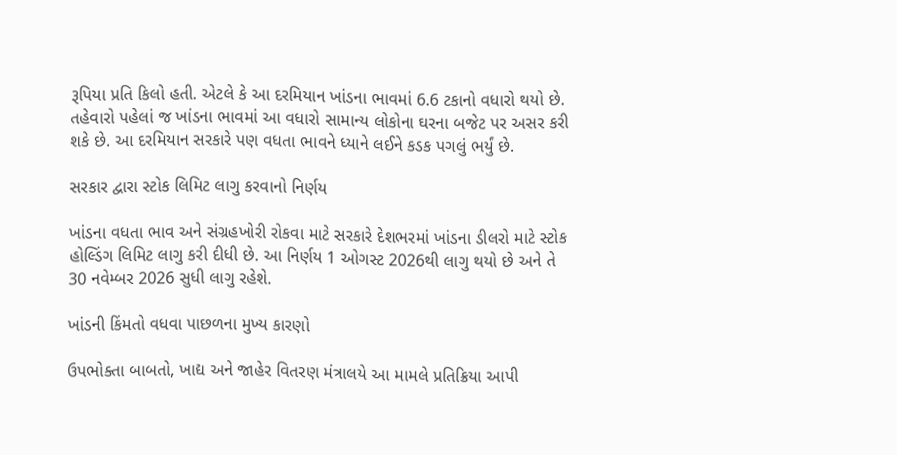રૂપિયા પ્રતિ કિલો હતી. એટલે કે આ દરમિયાન ખાંડના ભાવમાં 6.6 ટકાનો વધારો થયો છે. તહેવારો પહેલાં જ ખાંડના ભાવમાં આ વધારો સામાન્ય લોકોના ઘરના બજેટ પર અસર કરી શકે છે. આ દરમિયાન સરકારે પણ વધતા ભાવને ધ્યાને લઈને કડક પગલું ભર્યું છે.

સરકાર દ્વારા સ્ટોક લિમિટ લાગુ કરવાનો નિર્ણય

ખાંડના વધતા ભાવ અને સંગ્રહખોરી રોકવા માટે સરકારે દેશભરમાં ખાંડના ડીલરો માટે સ્ટોક હોલ્ડિંગ લિમિટ લાગુ કરી દીધી છે. આ નિર્ણય 1 ઓગસ્ટ 2026થી લાગુ થયો છે અને તે 30 નવેમ્બર 2026 સુધી લાગુ રહેશે.

ખાંડની કિંમતો વધવા પાછળના મુખ્ય કારણો

ઉપભોક્તા બાબતો, ખાદ્ય અને જાહેર વિતરણ મંત્રાલયે આ મામલે પ્રતિક્રિયા આપી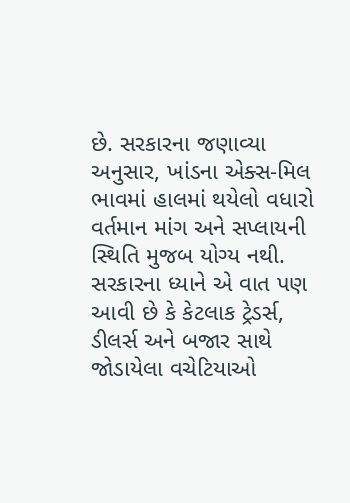છે. સરકારના જણાવ્યા અનુસાર, ખાંડના એક્સ-મિલ ભાવમાં હાલમાં થયેલો વધારો વર્તમાન માંગ અને સપ્લાયની સ્થિતિ મુજબ યોગ્ય નથી. સરકારના ધ્યાને એ વાત પણ આવી છે કે કેટલાક ટ્રેડર્સ, ડીલર્સ અને બજાર સાથે જોડાયેલા વચેટિયાઓ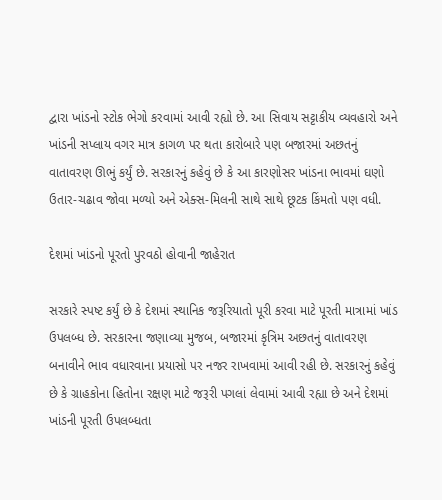દ્વારા ખાંડનો સ્ટોક ભેગો કરવામાં આવી રહ્યો છે. આ સિવાય સટ્ટાકીય વ્યવહારો અને ખાંડની સપ્લાય વગર માત્ર કાગળ પર થતા કારોબારે પણ બજારમાં અછતનું વાતાવરણ ઊભું કર્યું છે. સરકારનું કહેવું છે કે આ કારણોસર ખાંડના ભાવમાં ઘણો ઉતાર-ચઢાવ જોવા મળ્યો અને એક્સ-મિલની સાથે સાથે છૂટક કિંમતો પણ વધી.

દેશમાં ખાંડનો પૂરતો પુરવઠો હોવાની જાહેરાત

સરકારે સ્પષ્ટ કર્યું છે કે દેશમાં સ્થાનિક જરૂરિયાતો પૂરી કરવા માટે પૂરતી માત્રામાં ખાંડ ઉપલબ્ધ છે. સરકારના જણાવ્યા મુજબ, બજારમાં કૃત્રિમ અછતનું વાતાવરણ બનાવીને ભાવ વધારવાના પ્રયાસો પર નજર રાખવામાં આવી રહી છે. સરકારનું કહેવું છે કે ગ્રાહકોના હિતોના રક્ષણ માટે જરૂરી પગલાં લેવામાં આવી રહ્યા છે અને દેશમાં ખાંડની પૂરતી ઉપલબ્ધતા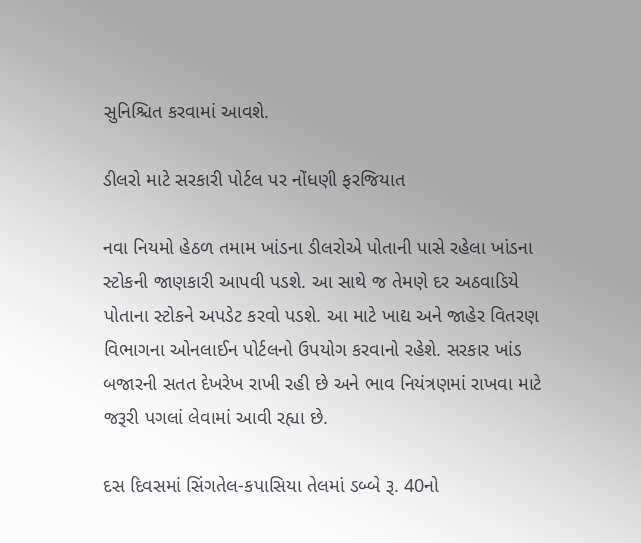સુનિશ્ચિત કરવામાં આવશે.

ડીલરો માટે સરકારી પોર્ટલ પર નોંધણી ફરજિયાત

નવા નિયમો હેઠળ તમામ ખાંડના ડીલરોએ પોતાની પાસે રહેલા ખાંડના સ્ટોકની જાણકારી આપવી પડશે. આ સાથે જ તેમણે દર અઠવાડિયે પોતાના સ્ટોકને અપડેટ કરવો પડશે. આ માટે ખાદ્ય અને જાહેર વિતરણ વિભાગના ઓનલાઈન પોર્ટલનો ઉપયોગ કરવાનો રહેશે. સરકાર ખાંડ બજારની સતત દેખરેખ રાખી રહી છે અને ભાવ નિયંત્રણમાં રાખવા માટે જરૂરી પગલાં લેવામાં આવી રહ્યા છે.

દસ દિવસમાં સિંગતેલ-કપાસિયા તેલમાં ડબ્બે રૂ. 40નો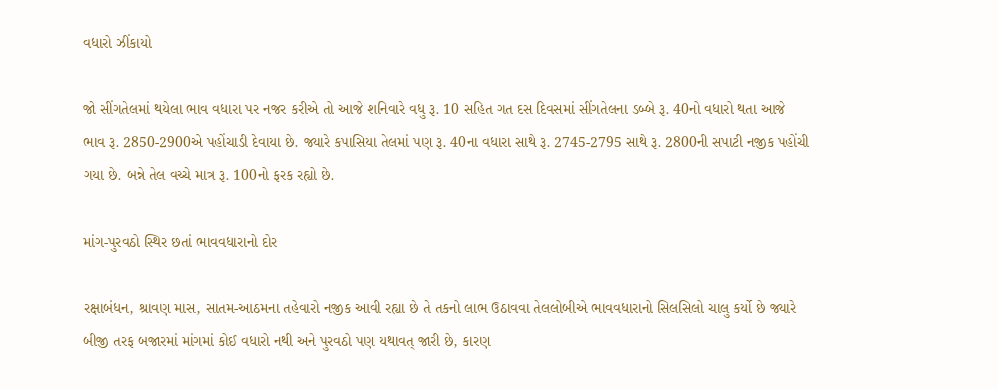વધારો ઝીંકાયો

જો સીંગતેલમાં થયેલા ભાવ વધારા પર નજર કરીએ તો આજે શનિવારે વધુ રૂ. 10 સહિત ગત દસ દિવસમાં સીંગતેલના ડબ્બે રૂ. 40નો વધારો થતા આજે ભાવ રૂ. 2850-2900એ પહોંચાડી દેવાયા છે. જ્યારે કપાસિયા તેલમાં પણ રૂ. 40ના વધારા સાથે રૂ. 2745-2795 સાથે રૂ. 2800ની સપાટી નજીક પહોંચી ગયા છે. બન્ને તેલ વચ્ચે માત્ર રૂ. 100નો ફરક રહ્યો છે.

માંગ-પુરવઠો સ્થિર છતાં ભાવવધારાનો દોર

રક્ષાબંધન, શ્રાવણ માસ, સાતમ-આઠમના તહેવારો નજીક આવી રહ્યા છે તે તકનો લાભ ઉઠાવવા તેલલોબીએ ભાવવધારાનો સિલસિલો ચાલુ કર્યો છે જ્યારે બીજી તરફ બજારમાં માંગમાં કોઈ વધારો નથી અને પુરવઠો પણ યથાવત્ જારી છે, કારણ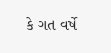કે ગત વર્ષે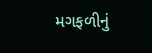મગફળીનું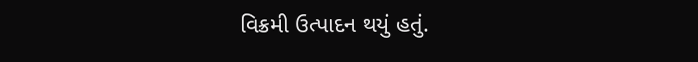વિક્રમી ઉત્પાદન થયું હતું.